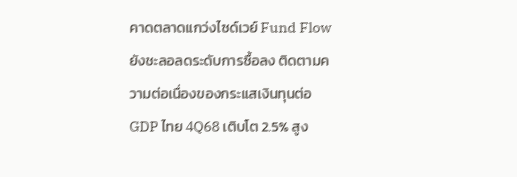คาดตลาดแกว่งไซด์เวย์ Fund Flow ยังชะลอลดระดับการซื้อลง ติดตามความต่อเนื่องของกระแสเงินทุนต่อ GDP ไทย 4Q68 เติบโต 2.5% สูง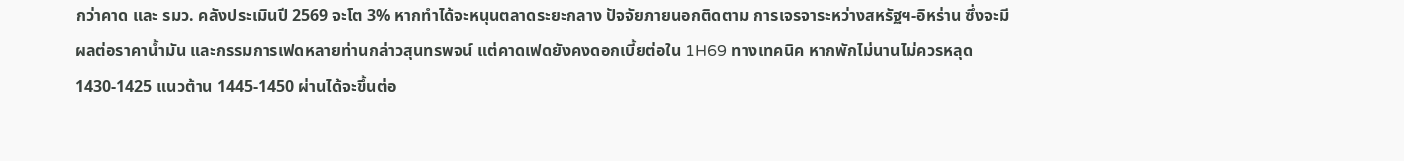กว่าคาด และ รมว. คลังประเมินปี 2569 จะโต 3% หากทำได้จะหนุนตลาดระยะกลาง ปัจจัยภายนอกติดตาม การเจรจาระหว่างสหรัฐฯ-อิหร่าน ซึ่งจะมีผลต่อราคาน้ำมัน และกรรมการเฟดหลายท่านกล่าวสุนทรพจน์ แต่คาดเฟดยังคงดอกเบี้ยต่อใน 1H69 ทางเทคนิค หากพักไม่นานไม่ควรหลุด 1430-1425 แนวต้าน 1445-1450 ผ่านได้จะขึ้นต่อ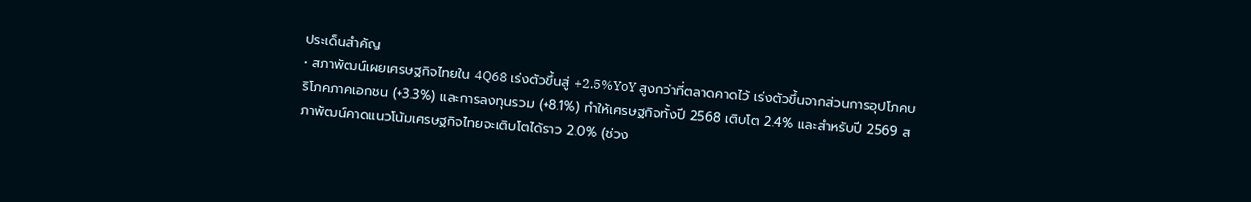ประเด็นสำคัญ
• สภาพัฒน์เผยเศรษฐกิจไทยใน 4Q68 เร่งตัวขึ้นสู่ +2.5%YoY สูงกว่าที่ตลาดคาดไว้ เร่งตัวขึ้นจากส่วนการอุปโภคบริโภคภาคเอกชน (+3.3%) และการลงทุนรวม (+8.1%) ทำให้เศรษฐกิจทั้งปี 2568 เติบโต 2.4% และสำหรับปี 2569 สภาพัฒน์คาดแนวโน้มเศรษฐกิจไทยจะเติบโตได้ราว 2.0% (ช่วง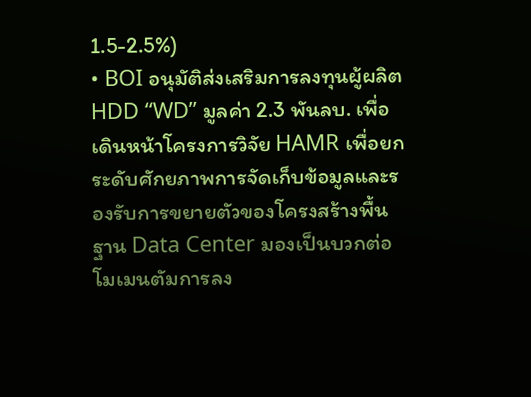1.5-2.5%)
• BOI อนุมัติส่งเสริมการลงทุนผู้ผลิต HDD “WD” มูลค่า 2.3 พันลบ. เพื่อเดินหน้าโครงการวิจัย HAMR เพื่อยกระดับศักยภาพการจัดเก็บข้อมูลและรองรับการขยายตัวของโครงสร้างพื้นฐาน Data Center มองเป็นบวกต่อโมเมนตัมการลง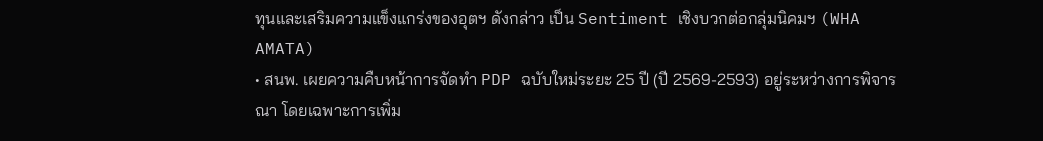ทุนและเสริมความแข็งแกร่งของอุตฯ ดังกล่าว เป็น Sentiment เชิงบวกต่อกลุ่มนิคมฯ (WHA AMATA)
• สนพ. เผยความคืบหน้าการจัดทำ PDP ฉบับใหม่ระยะ 25 ปี (ปี 2569-2593) อยู่ระหว่างการพิจารณา โดยเฉพาะการเพิ่ม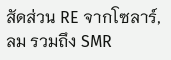สัดส่วน RE จากโซลาร์, ลม รวมถึง SMR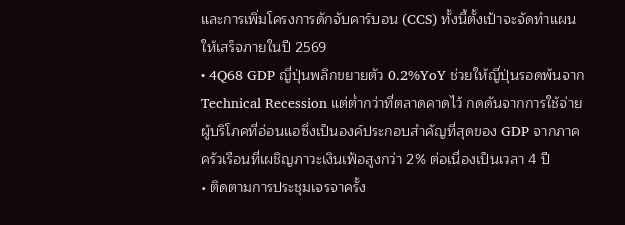และการเพิ่มโครงการดักจับคาร์บอน (CCS) ทั้งนี้ตั้งเป้าจะจัดทำแผนให้เสร็จภายในปี 2569
• 4Q68 GDP ญี่ปุ่นพลิกขยายตัว 0.2%YoY ช่วยให้ญี่ปุ่นรอดพ้นจาก Technical Recession แต่ต่ำกว่าที่ตลาดคาดไว้ กดดันจากการใช้จ่ายผู้บริโภคที่อ่อนแอซึ่งเป็นองค์ประกอบสำคัญที่สุดของ GDP จากภาคครัวเรือนที่เผชิญภาวะเงินเฟ้อสูงกว่า 2% ต่อเนื่องเป็นเวลา 4 ปี
• ติดตามการประชุมเจรจาครั้ง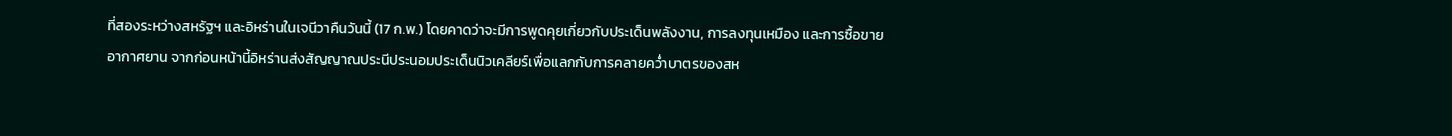ที่สองระหว่างสหรัฐฯ และอิหร่านในเจนีวาคืนวันนี้ (17 ก.พ.) โดยคาดว่าจะมีการพูดคุยเกี่ยวกับประเด็นพลังงาน, การลงทุนเหมือง และการซื้อขายอากาศยาน จากก่อนหน้านี้อิหร่านส่งสัญญาณประนีประนอมประเด็นนิวเคลียร์เพื่อแลกกับการคลายคว่ำบาตรของสห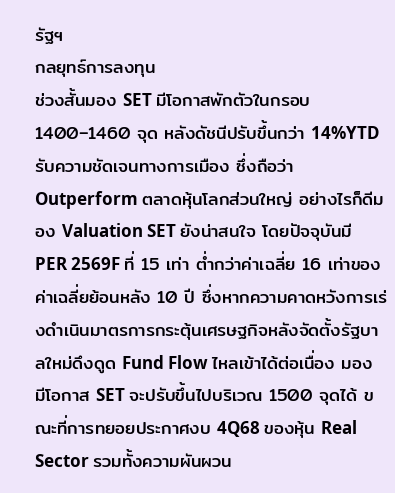รัฐฯ
กลยุทธ์การลงทุน
ช่วงสั้นมอง SET มีโอกาสพักตัวในกรอบ 1400–1460 จุด หลังดัชนีปรับขึ้นกว่า 14%YTD รับความชัดเจนทางการเมือง ซึ่งถือว่า Outperform ตลาดหุ้นโลกส่วนใหญ่ อย่างไรก็ดีมอง Valuation SET ยังน่าสนใจ โดยปัจจุบันมี PER 2569F ที่ 15 เท่า ต่ำกว่าค่าเฉลี่ย 16 เท่าของค่าเฉลี่ยย้อนหลัง 10 ปี ซึ่งหากความคาดหวังการเร่งดำเนินมาตรการกระตุ้นเศรษฐกิจหลังจัดตั้งรัฐบาลใหม่ดึงดูด Fund Flow ไหลเข้าได้ต่อเนื่อง มองมีโอกาส SET จะปรับขึ้นไปบริเวณ 1500 จุดได้ ขณะที่การทยอยประกาศงบ 4Q68 ของหุ้น Real Sector รวมทั้งความผันผวน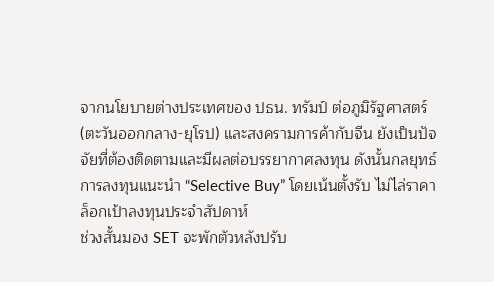จากนโยบายต่างประเทศของ ปธน. ทรัมป์ ต่อภูมิรัฐศาสตร์ (ตะวันออกกลาง-ยุโรป) และสงครามการค้ากับจีน ยังเป็นปัจจัยที่ต้องติดตามและมีผลต่อบรรยากาศลงทุน ดังนั้นกลยุทธ์การลงทุนแนะนำ “Selective Buy” โดยเน้นตั้งรับ ไม่ไล่ราคา
ล็อกเป้าลงทุนประจำสัปดาห์
ช่วงสั้นมอง SET จะพักตัวหลังปรับ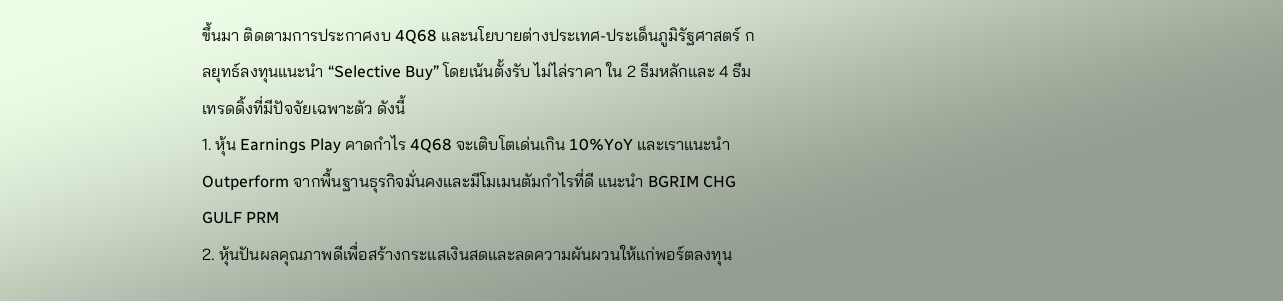ขึ้นมา ติดตามการประกาศงบ 4Q68 และนโยบายต่างประเทศ-ประเด็นภูมิรัฐศาสตร์ กลยุทธ์ลงทุนแนะนำ “Selective Buy” โดยเน้นตั้งรับ ไม่ไล่ราคา ใน 2 ธีมหลักและ 4 ธีมเทรดดิ้งที่มีปัจจัยเฉพาะตัว ดังนี้
1. หุ้น Earnings Play คาดกำไร 4Q68 จะเติบโตเด่นเกิน 10%YoY และเราแนะนำ Outperform จากพื้นฐานธุรกิจมั่นคงและมีโมเมนตัมกำไรที่ดี แนะนำ BGRIM CHG GULF PRM
2. หุ้นปันผลคุณภาพดีเพื่อสร้างกระแสเงินสดและลดความผันผวนให้แก่พอร์ตลงทุน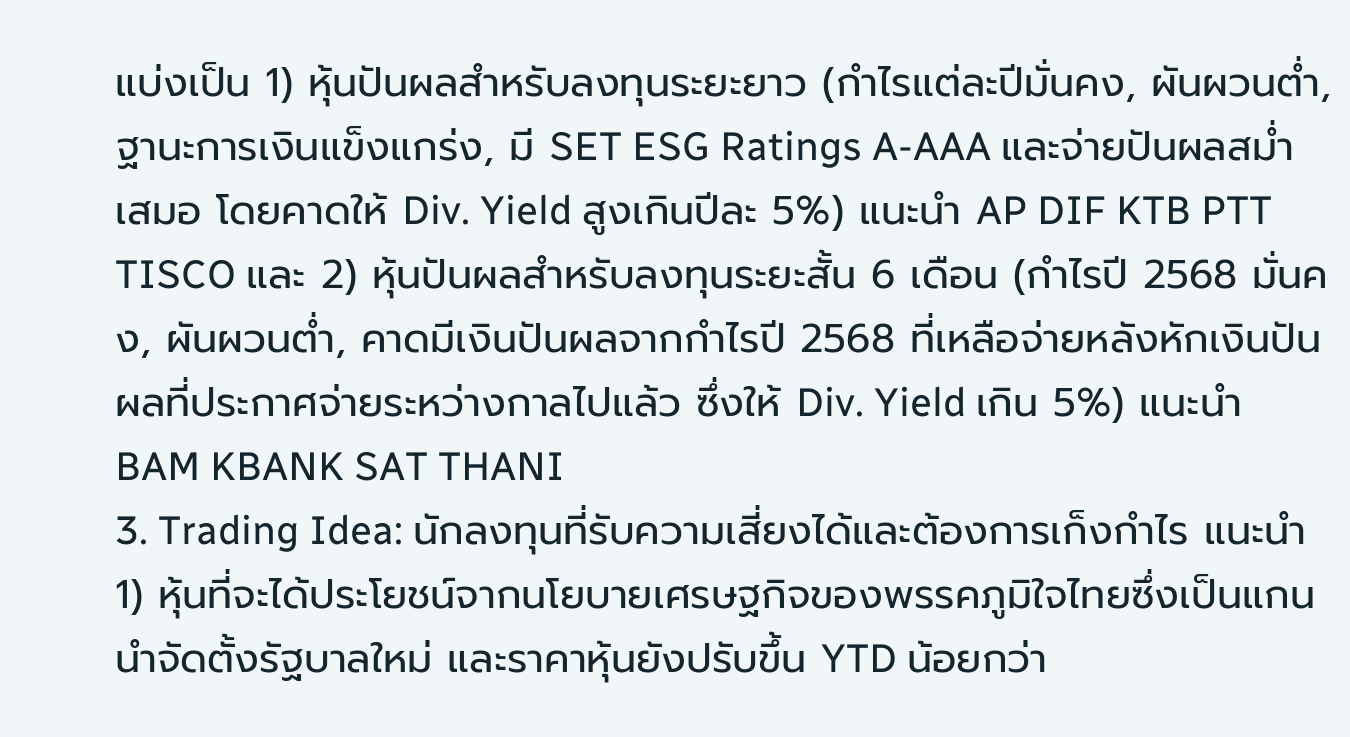แบ่งเป็น 1) หุ้นปันผลสำหรับลงทุนระยะยาว (กำไรแต่ละปีมั่นคง, ผันผวนต่ำ, ฐานะการเงินแข็งแกร่ง, มี SET ESG Ratings A-AAA และจ่ายปันผลสม่ำเสมอ โดยคาดให้ Div. Yield สูงเกินปีละ 5%) แนะนำ AP DIF KTB PTT TISCO และ 2) หุ้นปันผลสำหรับลงทุนระยะสั้น 6 เดือน (กำไรปี 2568 มั่นคง, ผันผวนต่ำ, คาดมีเงินปันผลจากกำไรปี 2568 ที่เหลือจ่ายหลังหักเงินปันผลที่ประกาศจ่ายระหว่างกาลไปแล้ว ซึ่งให้ Div. Yield เกิน 5%) แนะนำ BAM KBANK SAT THANI
3. Trading Idea: นักลงทุนที่รับความเสี่ยงได้และต้องการเก็งกำไร แนะนำ 1) หุ้นที่จะได้ประโยชน์จากนโยบายเศรษฐกิจของพรรคภูมิใจไทยซึ่งเป็นแกนนำจัดตั้งรัฐบาลใหม่ และราคาหุ้นยังปรับขึ้น YTD น้อยกว่า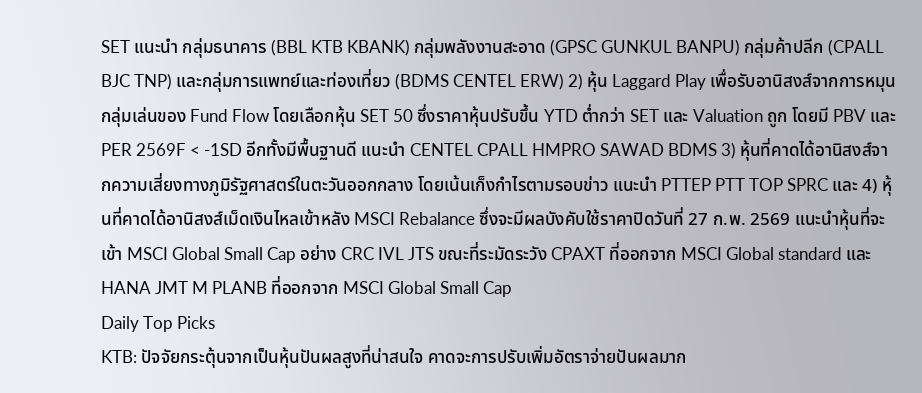SET แนะนำ กลุ่มธนาคาร (BBL KTB KBANK) กลุ่มพลังงานสะอาด (GPSC GUNKUL BANPU) กลุ่มค้าปลีก (CPALL BJC TNP) และกลุ่มการแพทย์และท่องเที่ยว (BDMS CENTEL ERW) 2) หุ้น Laggard Play เพื่อรับอานิสงส์จากการหมุนกลุ่มเล่นของ Fund Flow โดยเลือกหุ้น SET 50 ซึ่งราคาหุ้นปรับขึ้น YTD ต่ำกว่า SET และ Valuation ถูก โดยมี PBV และ PER 2569F < -1SD อีกทั้งมีพื้นฐานดี แนะนำ CENTEL CPALL HMPRO SAWAD BDMS 3) หุ้นที่คาดได้อานิสงส์จากความเสี่ยงทางภูมิรัฐศาสตร์ในตะวันออกกลาง โดยเน้นเก็งกำไรตามรอบข่าว แนะนำ PTTEP PTT TOP SPRC และ 4) หุ้นที่คาดได้อานิสงส์เม็ดเงินไหลเข้าหลัง MSCI Rebalance ซึ่งจะมีผลบังคับใช้ราคาปิดวันที่ 27 ก.พ. 2569 แนะนำหุ้นที่จะเข้า MSCI Global Small Cap อย่าง CRC IVL JTS ขณะที่ระมัดระวัง CPAXT ที่ออกจาก MSCI Global standard และ HANA JMT M PLANB ที่ออกจาก MSCI Global Small Cap
Daily Top Picks
KTB: ปัจจัยกระตุ้นจากเป็นหุ้นปันผลสูงที่น่าสนใจ คาดจะการปรับเพิ่มอัตราจ่ายปันผลมาก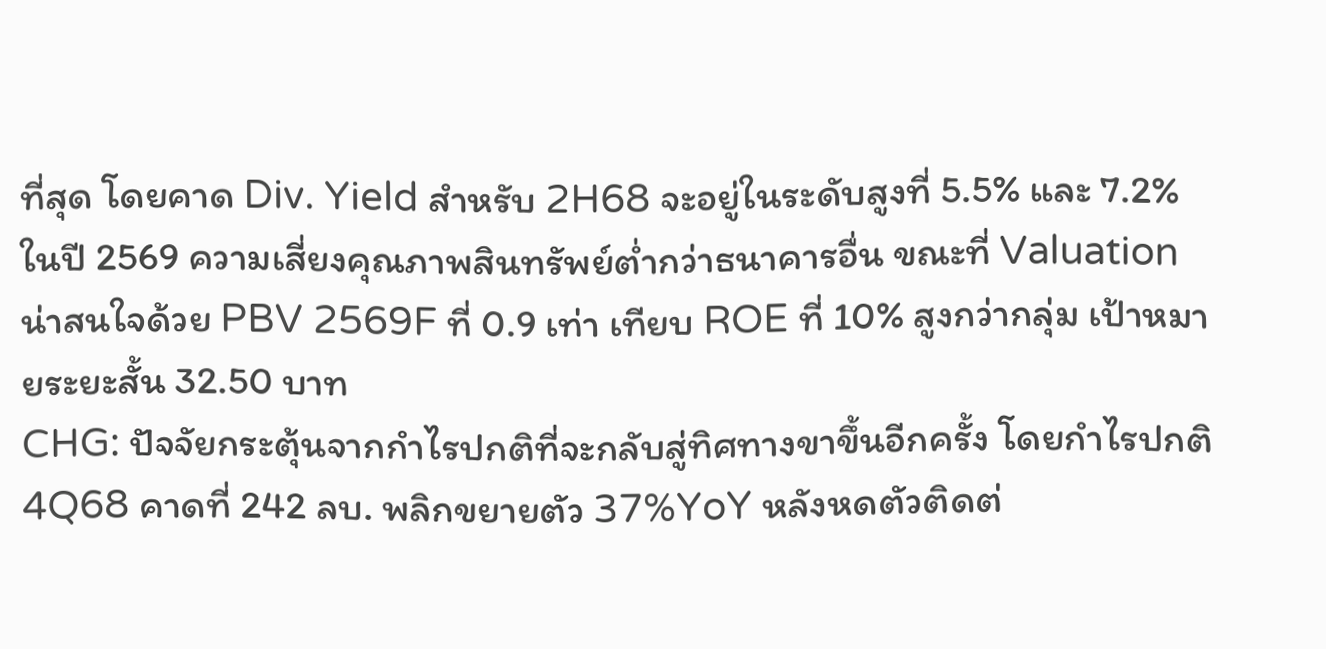ที่สุด โดยคาด Div. Yield สำหรับ 2H68 จะอยู่ในระดับสูงที่ 5.5% และ 7.2% ในปี 2569 ความเสี่ยงคุณภาพสินทรัพย์ต่ำกว่าธนาคารอื่น ขณะที่ Valuation น่าสนใจด้วย PBV 2569F ที่ 0.9 เท่า เทียบ ROE ที่ 10% สูงกว่ากลุ่ม เป้าหมายระยะสั้น 32.50 บาท
CHG: ปัจจัยกระตุ้นจากกำไรปกติที่จะกลับสู่ทิศทางขาขึ้นอีกครั้ง โดยกำไรปกติ 4Q68 คาดที่ 242 ลบ. พลิกขยายตัว 37%YoY หลังหดตัวติดต่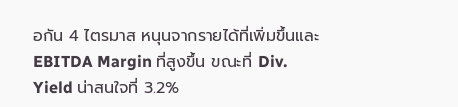อกัน 4 ไตรมาส หนุนจากรายได้ที่เพิ่มขึ้นและ EBITDA Margin ที่สูงขึ้น ขณะที่ Div. Yield น่าสนใจที่ 3.2%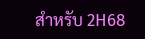สำหรับ 2H68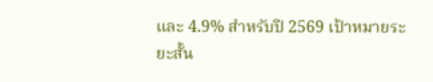และ 4.9% สำหรับปี 2569 เป้าหมายระยะสั้น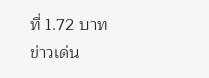ที่ 1.72 บาท
ข่าวเด่น